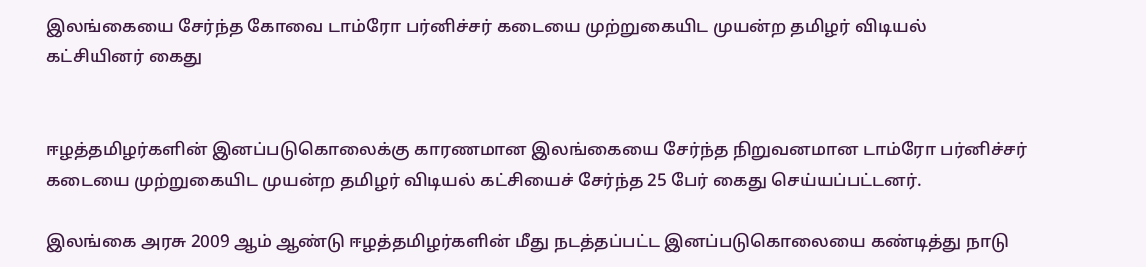இலங்கையை சேர்ந்த கோவை டாம்ரோ பர்னிச்சர் கடையை முற்றுகையிட முயன்ற தமிழர் விடியல் கட்சியினர் கைது


ஈழத்தமிழர்களின் இனப்படுகொலைக்கு காரணமான இலங்கையை சேர்ந்த நிறுவனமான டாம்ரோ பர்னிச்சர் கடையை முற்றுகையிட முயன்ற தமிழர் விடியல் கட்சியைச் சேர்ந்த 25 பேர் கைது செய்யப்பட்டனர்.

இலங்கை அரசு 2009 ஆம் ஆண்டு ஈழத்தமிழர்களின் மீது நடத்தப்பட்ட இனப்படுகொலையை கண்டித்து நாடு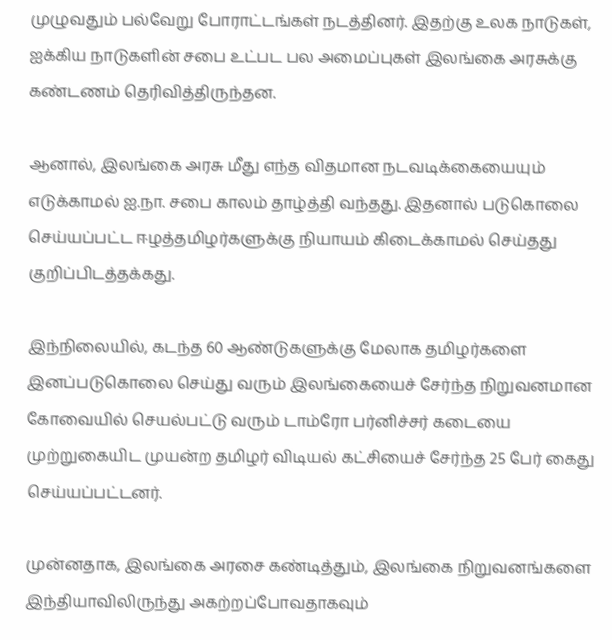முழுவதும் பல்வேறு போராட்டங்கள் நடத்தினர். இதற்கு உலக நாடுகள், ஐக்கிய நாடுகளின் சபை உட்பட பல அமைப்புகள் இலங்கை அரசுக்கு கண்டணம் தெரிவித்திருந்தன.

ஆனால், இலங்கை அரசு மீது எந்த விதமான நடவடிக்கையையும் எடுக்காமல் ஐ.நா. சபை காலம் தாழ்த்தி வந்தது. இதனால் படுகொலை செய்யப்பட்ட ஈழத்தமிழர்களுக்கு நியாயம் கிடைக்காமல் செய்தது குறிப்பிடத்தக்கது.

இந்நிலையில், கடந்த 60 ஆண்டுகளுக்கு மேலாக தமிழர்களை இனப்படுகொலை செய்து வரும் இலங்கையைச் சேர்ந்த நிறுவனமான கோவையில் செயல்பட்டு வரும் டாம்ரோ பர்னிச்சர் கடையை முற்றுகையிட முயன்ற தமிழர் விடியல் கட்சியைச் சேர்ந்த 25 பேர் கைது செய்யப்பட்டனர்.

முன்னதாக, இலங்கை அரசை கண்டித்தும், இலங்கை நிறுவனங்களை இந்தியாவிலிருந்து அகற்றப்போவதாகவும்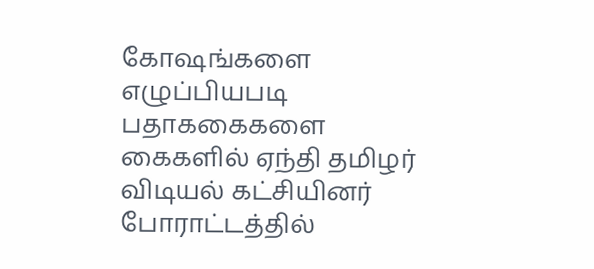கோஷங்களை எழுப்பியபடி பதாககைகளை கைகளில் ஏந்தி தமிழர் விடியல் கட்சியினர் போராட்டத்தில்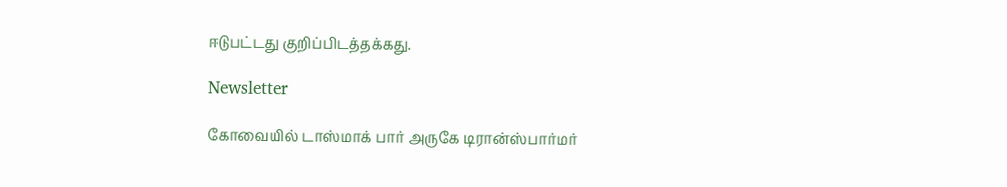ஈடுபட்டது குறிப்பிடத்தக்கது.

Newsletter

கோவையில் டாஸ்மாக் பார் அருகே டிரான்ஸ்பார்மர்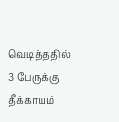வெடித்ததில் 3 பேருக்கு தீக்காயம்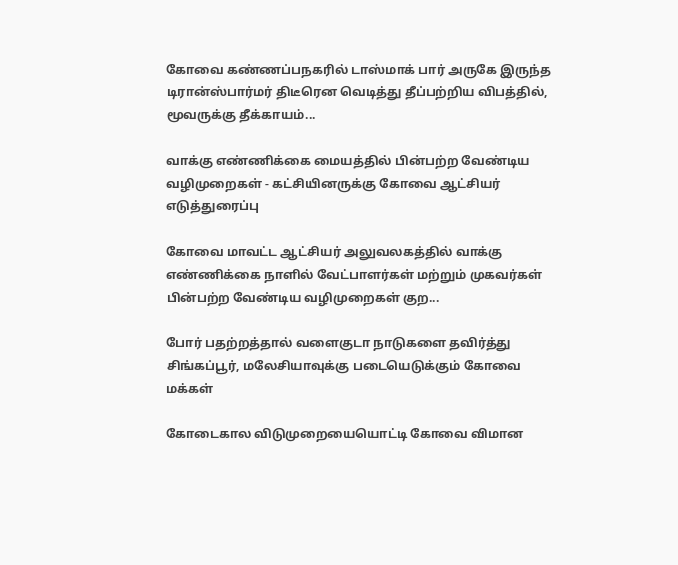கோவை கண்ணப்பநகரில் டாஸ்மாக் பார் அருகே இருந்த டிரான்ஸ்பார்மர் திடீரென வெடித்து தீப்பற்றிய விபத்தில், மூவருக்கு தீக்காயம்...

வாக்கு எண்ணிக்கை மையத்தில் பின்பற்ற வேண்டிய வழிமுறைகள் - கட்சியினருக்கு கோவை ஆட்சியர் எடுத்துரைப்பு

கோவை மாவட்ட ஆட்சியர் அலுவலகத்தில் வாக்கு எண்ணிக்கை நாளில் வேட்பாளர்கள் மற்றும் முகவர்கள் பின்பற்ற வேண்டிய வழிமுறைகள் குற...

போர் பதற்றத்தால் வளைகுடா நாடுகளை தவிர்த்து சிங்கப்பூர், மலேசியாவுக்கு படையெடுக்கும் கோவை மக்கள்

கோடைகால விடுமுறையையொட்டி கோவை விமான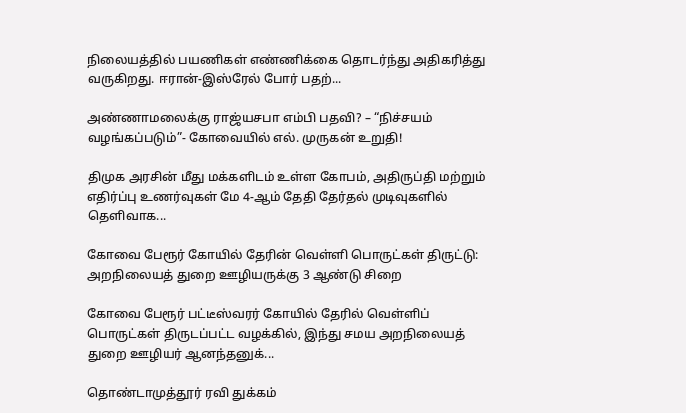நிலையத்தில் பயணிகள் எண்ணிக்கை தொடர்ந்து அதிகரித்து வருகிறது. ஈரான்-இஸ்ரேல் போர் பதற்...

அண்ணாமலைக்கு ராஜ்யசபா எம்பி பதவி? – “நிச்சயம் வழங்கப்படும்”- கோவையில் எல். முருகன் உறுதி!

திமுக அரசின் மீது மக்களிடம் உள்ள கோபம், அதிருப்தி மற்றும் எதிர்ப்பு உணர்வுகள் மே 4-ஆம் தேதி தேர்தல் முடிவுகளில் தெளிவாக...

கோவை பேரூர் கோயில் தேரின் வெள்ளி பொருட்கள் திருட்டு: அறநிலையத் துறை ஊழியருக்கு 3 ஆண்டு சிறை

கோவை பேரூர் பட்டீஸ்வரர் கோயில் தேரில் வெள்ளிப் பொருட்கள் திருடப்பட்ட வழக்கில், இந்து சமய அறநிலையத் துறை ஊழியர் ஆனந்தனுக்...

தொண்டாமுத்தூர் ரவி துக்கம்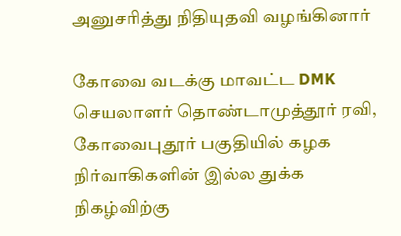அனுசரித்து நிதியுதவி வழங்கினார்

கோவை வடக்கு மாவட்ட DMK செயலாளர் தொண்டாமுத்தூர் ரவி, கோவைபுதூர் பகுதியில் கழக நிர்வாகிகளின் இல்ல துக்க நிகழ்விற்கு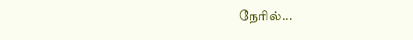நேரில்...